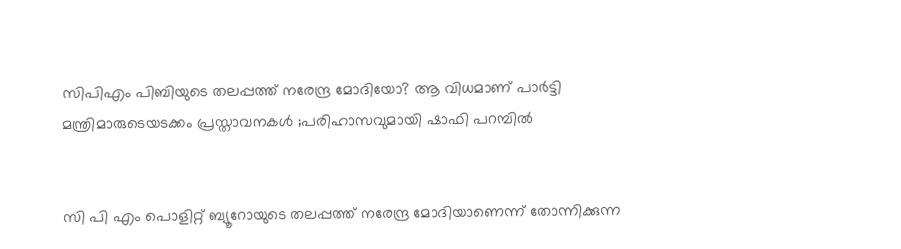സിപിഎം പിബിയുടെ തലപ്പത്ത് നരേന്ദ്ര മോദിയോ? ആ വിധമാണ് പാർട്ടി മന്ത്രിമാരുടെയടക്കം പ്രസ്താവനകൾ ;പരിഹാസവുമായി ഷാഫി പറമ്പിൽ


സി പി എം പൊളിറ്റ് ബ്യൂറോയുടെ തലപ്പത്ത് നരേന്ദ്ര മോദിയാണെന്ന് തോന്നിക്കുന്ന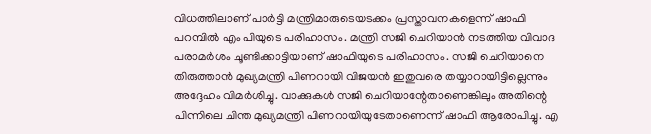വിധത്തിലാണ് പാർട്ടി മന്ത്രിമാരുടെയടക്കം പ്രസ്താവനകളെന്ന് ഷാഫി പറമ്പിൽ എം പിയുടെ പരിഹാസം. മന്ത്രി സജി ചെറിയാൻ നടത്തിയ വിവാദ പരാമർശം ചൂണ്ടിക്കാട്ടിയാണ് ഷാഫിയുടെ പരിഹാസം. സജി ചെറിയാനെ തിരുത്താൻ മുഖ്യമന്ത്രി പിണറായി വിജയൻ ഇതുവരെ തയ്യാറായിട്ടില്ലെന്നും അദ്ദേഹം വിമർശിച്ചു. വാക്കുകൾ സജി ചെറിയാന്റേതാണെങ്കിലും അതിന്റെ പിന്നിലെ ചിന്ത മുഖ്യമന്ത്രി പിണറായിയുടേതാണെന്ന് ഷാഫി ആരോപിച്ചു. എ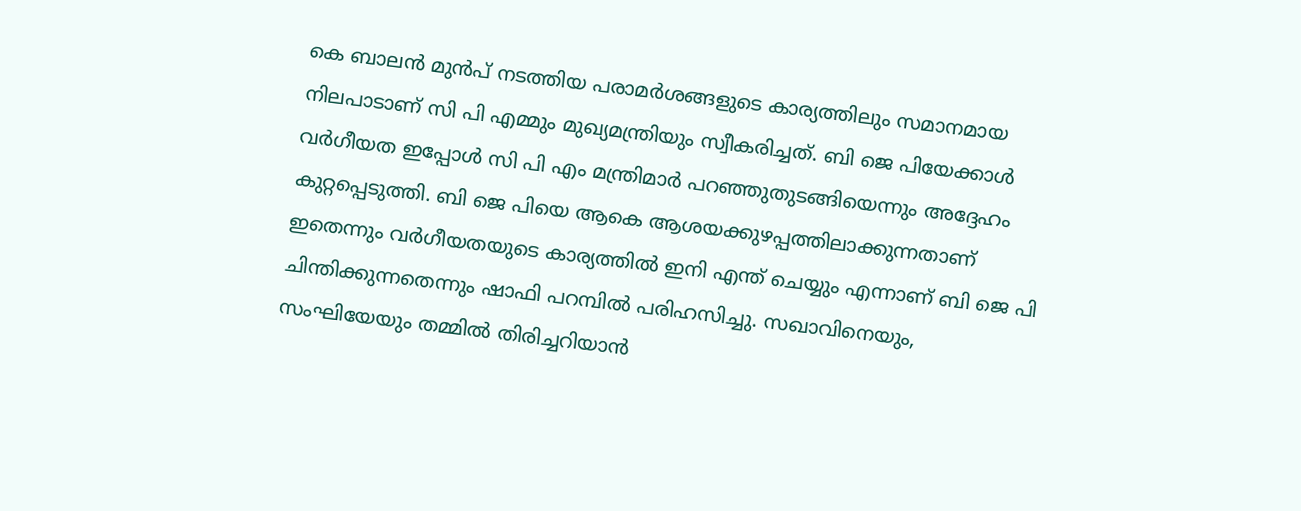കെ ബാലൻ മുൻപ് നടത്തിയ പരാമർശങ്ങളുടെ കാര്യത്തിലും സമാനമായ നിലപാടാണ് സി പി എമ്മും മുഖ്യമന്ത്രിയും സ്വീകരിച്ചത്. ബി ജെ പിയേക്കാൾ വർഗീയത ഇപ്പോൾ സി പി എം മന്ത്രിമാർ പറഞ്ഞുതുടങ്ങിയെന്നും അദ്ദേഹം കുറ്റപ്പെടുത്തി. ബി ജെ പിയെ ആകെ ആശയക്കുഴപ്പത്തിലാക്കുന്നതാണ് ഇതെന്നും വർഗീയതയുടെ കാര്യത്തിൽ ഇനി എന്ത് ചെയ്യും എന്നാണ് ബി ജെ പി ചിന്തിക്കുന്നതെന്നും ഷാഫി പറമ്പിൽ പരിഹസിച്ചു. സഖാവിനെയും,  സംഘിയേയും തമ്മിൽ തിരിച്ചറിയാൻ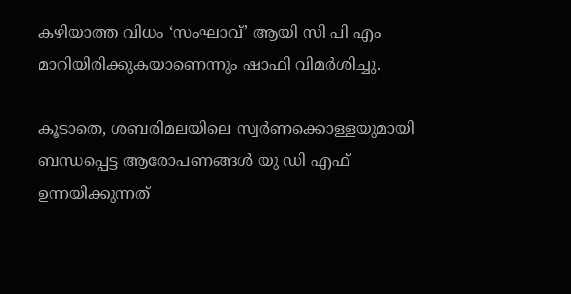കഴിയാത്ത വിധം ‘സംഘാവ്’ ആയി സി പി എം മാറിയിരിക്കുകയാണെന്നും ഷാഫി വിമർശിച്ചു.

കൂടാതെ, ശബരിമലയിലെ സ്വർണക്കൊള്ളയുമായി ബന്ധപ്പെട്ട ആരോപണങ്ങൾ യു ഡി എഫ് ഉന്നയിക്കുന്നത്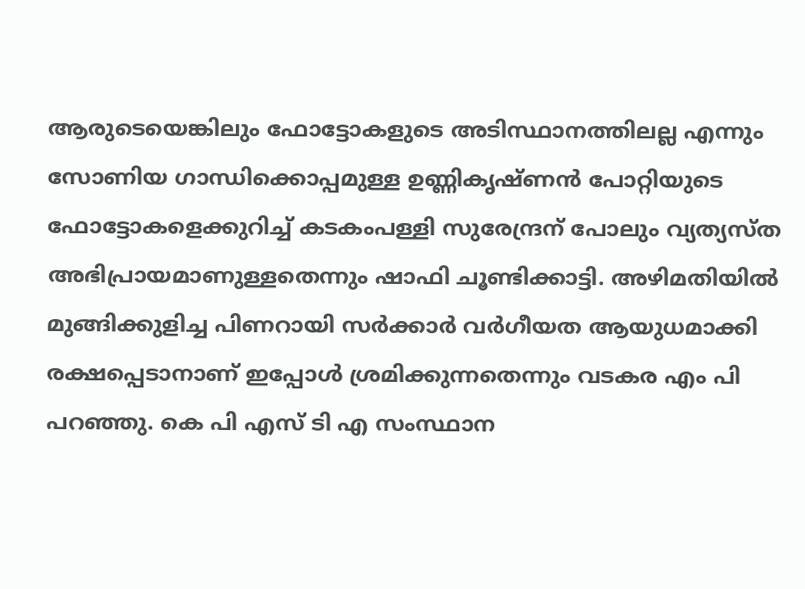ആരുടെയെങ്കിലും ഫോട്ടോകളുടെ അടിസ്ഥാനത്തിലല്ല എന്നും  സോണിയ ഗാന്ധിക്കൊപ്പമുള്ള ഉണ്ണികൃഷ്ണൻ പോറ്റിയുടെ ഫോട്ടോകളെക്കുറിച്ച് കടകംപള്ളി സുരേന്ദ്രന് പോലും വ്യത്യസ്ത അഭിപ്രായമാണുള്ളതെന്നും ഷാഫി ചൂണ്ടിക്കാട്ടി. അഴിമതിയിൽ മുങ്ങിക്കുളിച്ച പിണറായി സർക്കാർ വർഗീയത ആയുധമാക്കി രക്ഷപ്പെടാനാണ് ഇപ്പോൾ ശ്രമിക്കുന്നതെന്നും വടകര എം പി പറഞ്ഞു. കെ പി എസ് ടി എ സംസ്ഥാന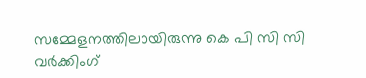സമ്മേളനത്തിലായിരുന്നു കെ പി സി സി വർക്കിംഗ്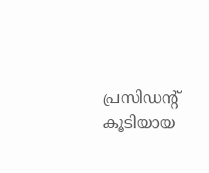പ്രസിഡന്‍റ് കൂടിയായ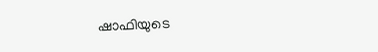ഷാഫിയുടെ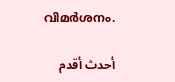വിമർശനം.

أحدث أقدم